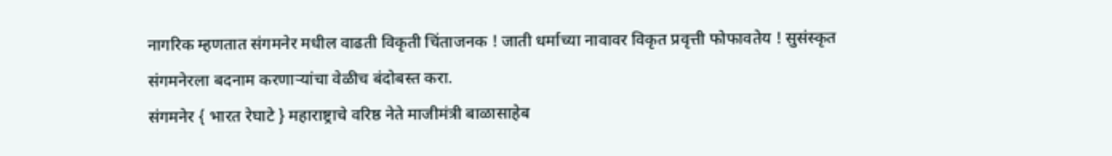नागरिक म्हणतात संगमनेर मधील वाढती विकृती चिंताजनक ! जाती धर्माच्या नावावर विकृत प्रवृत्ती फोफावतेय ! सुसंस्कृत संगमनेरला बदनाम करणाऱ्यांचा वेळीच बंदोबस्त करा.
संगमनेर { भारत रेघाटे } महाराष्ट्राचे वरिष्ठ नेते माजीमंत्री बाळासाहेब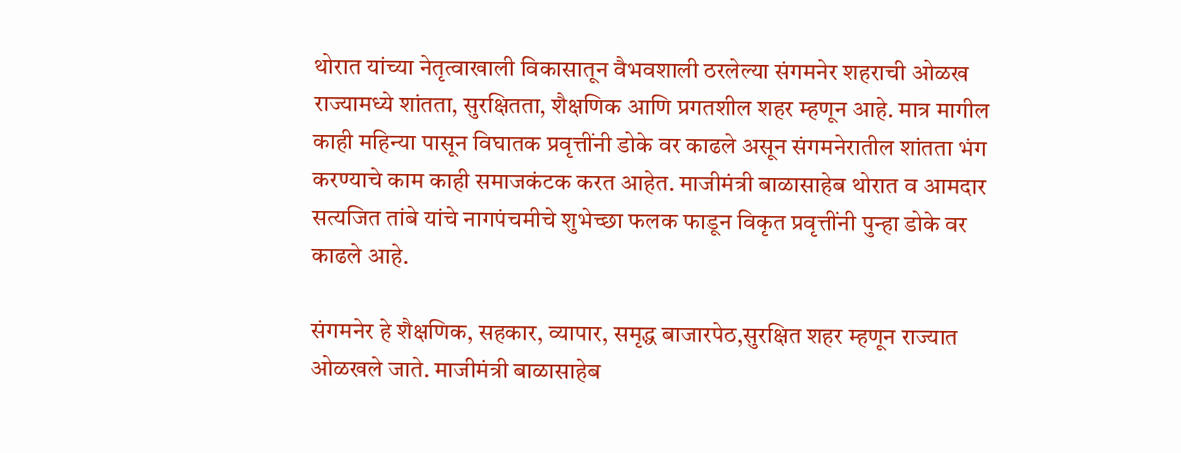थोरात यांच्या नेतृत्वाखाली विकासातून वैभवशाली ठरलेल्या संगमनेर शहराची ओळख राज्यामध्ये शांतता, सुरक्षितता, शैक्षणिक आणि प्रगतशील शहर म्हणून आहे. मात्र मागील काही महिन्या पासून विघातक प्रवृत्तींनी डोके वर काढले असून संगमनेरातील शांतता भंग करण्याचे काम काही समाजकंटक करत आहेत. माजीमंत्री बाळासाहेब थोरात व आमदार सत्यजित तांबे यांचे नागपंचमीचे शुभेच्छा फलक फाडून विकृत प्रवृत्तींनी पुन्हा डोके वर काढले आहे.

संगमनेर हे शैक्षणिक, सहकार, व्यापार, समृद्ध बाजारपेठ,सुरक्षित शहर म्हणून राज्यात ओळखले जाते. माजीमंत्री बाळासाहेब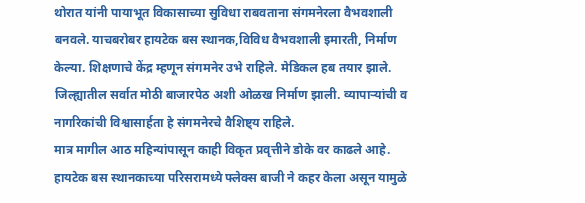थोरात यांनी पायाभूत विकासाच्या सुविधा राबवताना संगमनेरला वैभवशाली बनवले. याचबरोबर हायटेक बस स्थानक,विविध वैभवशाली इमारती, निर्माण केल्या. शिक्षणाचे केंद्र म्हणून संगमनेर उभे राहिले. मेडिकल हब तयार झाले. जिल्ह्यातील सर्वात मोठी बाजारपेठ अशी ओळख निर्माण झाली. व्यापाऱ्यांची व नागरिकांची विश्वासार्हता हे संगमनेरचे वैशिष्ट्य राहिले.
मात्र मागील आठ महिन्यांपासून काही विकृत प्रवृत्तीने डोके वर काढले आहे. हायटेक बस स्थानकाच्या परिसरामध्ये फ्लेक्स बाजी ने कहर केला असून यामुळे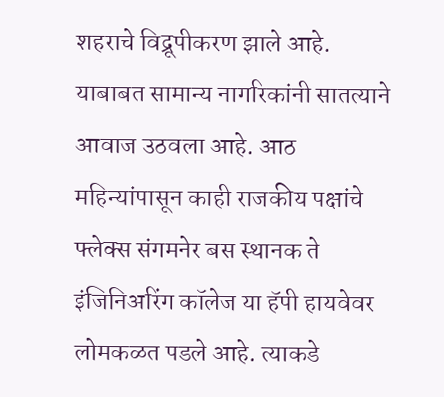शहराचे विद्रूपीकरण झाले आहे. याबाबत सामान्य नागरिकांनी सातत्याने आवाज उठवला आहे. आठ महिन्यांपासून काही राजकीय पक्षांचे फ्लेक्स संगमनेर बस स्थानक ते इंजिनिअरिंग कॉलेज या हॅपी हायवेवर लोमकळत पडले आहे. त्याकडे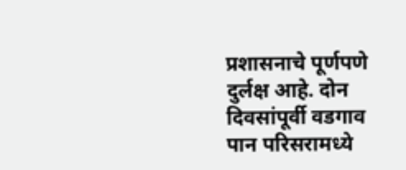प्रशासनाचे पूर्णपणे दुर्लक्ष आहे. दोन दिवसांपूर्वी वडगाव पान परिसरामध्ये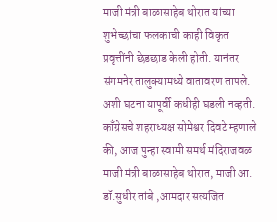माजी मंत्री बाळासाहेब थोरात यांच्या शुभेच्छांचा फलकाची काही विकृत प्रवृत्तींनी छेडछाड केली होती. यानंतर संगमनेर तालुक्यामध्ये वातावरण तापले. अशी घटना यापूर्वी कधीही घडली नव्हती.
काँग्रेसचे शहराध्यक्ष सोमेश्वर दिवटे म्हणाले की, आज पुन्हा स्वामी समर्थ मंदिराजवळ माजी मंत्री बाळासाहेब थोरात, माजी आ. डॉ.सुधीर तांबे ,आमदार सत्यजित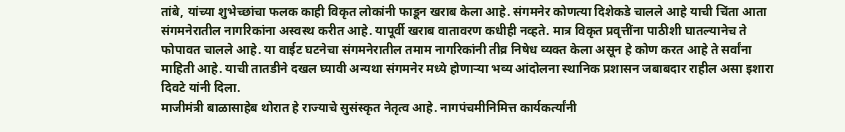तांबे, यांच्या शुभेच्छांचा फलक काही विकृत लोकांनी फाडून खराब केला आहे. संगमनेर कोणत्या दिशेकडे चालले आहे याची चिंता आता संगमनेरातील नागरिकांना अस्वस्थ करीत आहे. यापूर्वी खराब वातावरण कधीही नव्हते. मात्र विकृत प्रवृत्तींना पाठीशी घातल्यानेच ते फोपावत चालले आहे. या वाईट घटनेचा संगमनेरातील तमाम नागरिकांनी तीव्र निषेध व्यक्त केला असून हे कोण करत आहे ते सर्वांना माहिती आहे. याची तातडीने दखल घ्यावी अन्यथा संगमनेर मध्ये होणाऱ्या भव्य आंदोलना स्थानिक प्रशासन जबाबदार राहील असा इशारा दिवटे यांनी दिला.
माजीमंत्री बाळासाहेब थोरात हे राज्याचे सुसंस्कृत नेतृत्व आहे. नागपंचमीनिमित्त कार्यकर्त्यांनी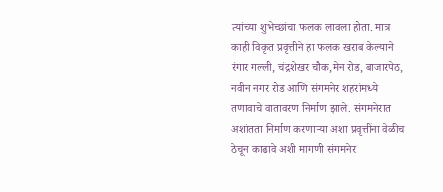त्यांच्या शुभेच्छांचा फलक लावला होता. मात्र काही विकृत प्रवृत्तीने हा फलक खराब केल्याने रंगार गल्ली, चंद्रशेखर चौक,मेन रोड, बाजारपेठ, नवीन नगर रोड आणि संगमनेर शहरांमध्ये तणावाचे वातावरण निर्माण झाले. संगमनेरात अशांतता निर्माण करणाऱ्या अशा प्रवृत्तींना वेळीच ठेचून काढावे अशी मागणी संगमनेर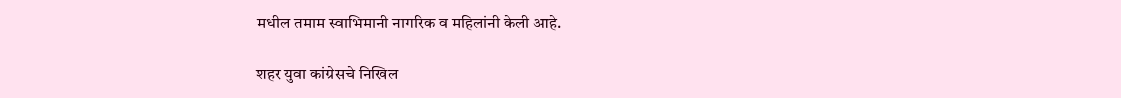मधील तमाम स्वाभिमानी नागरिक व महिलांनी केली आहे.

शहर युवा कांग्रेसचे निखिल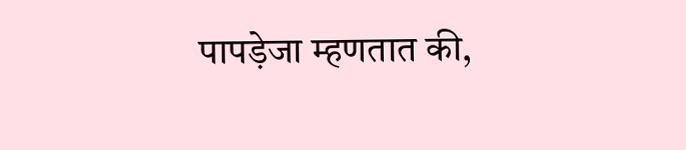पापड़ेजा म्हणतात की,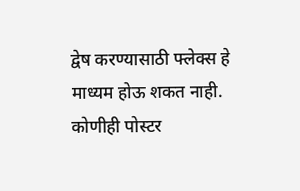द्वेष करण्यासाठी फ्लेक्स हे माध्यम होऊ शकत नाही. कोणीही पोस्टर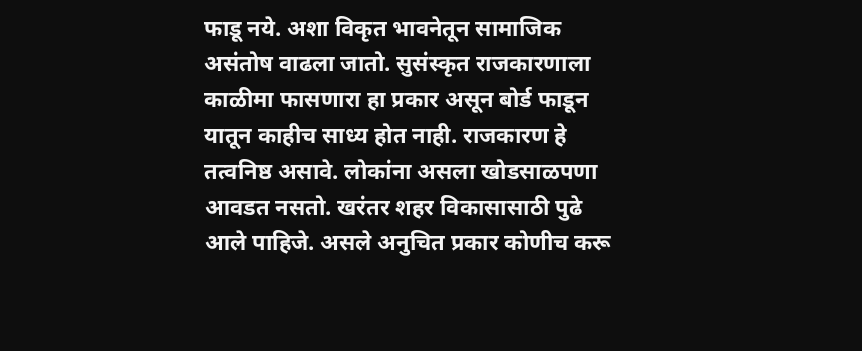फाडू नये. अशा विकृत भावनेतून सामाजिक असंतोष वाढला जातो. सुसंस्कृत राजकारणाला काळीमा फासणारा हा प्रकार असून बोर्ड फाडून यातून काहीच साध्य होत नाही. राजकारण हे तत्वनिष्ठ असावे. लोकांना असला खोडसाळपणा आवडत नसतो. खरंतर शहर विकासासाठी पुढे आले पाहिजे. असले अनुचित प्रकार कोणीच करू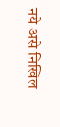नये असे निखिल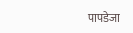पापडेजा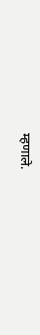म्हणाले.